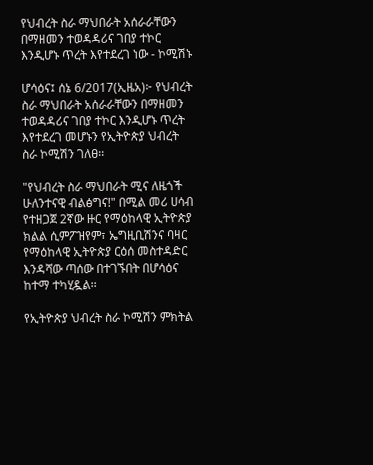የህብረት ስራ ማህበራት አሰራራቸውን በማዘመን ተወዳዳሪና ገበያ ተኮር እንዲሆኑ ጥረት እየተደረገ ነው - ኮሚሽኑ

ሆሳዕና፤ ሰኔ 6/2017(ኢዜአ)፦ የህብረት ስራ ማህበራት አሰራራቸውን በማዘመን ተወዳዳሪና ገበያ ተኮር እንዲሆኑ ጥረት እየተደረገ መሆኑን የኢትዮጵያ ህብረት ስራ ኮሚሽን ገለፀ፡፡

"የህብረት ስራ ማህበራት ሚና ለዜጎች ሁለንተናዊ ብልፅግና!" በሚል መሪ ሀሳብ የተዘጋጀ 2ኛው ዙር የማዕከላዊ ኢትዮጵያ ክልል ሲምፖዝየም፣ ኤግዚቢሽንና ባዛር የማዕከላዊ ኢትዮጵያ ርዕሰ መስተዳድር እንዳሻው ጣሰው በተገኙበት በሆሳዕና ከተማ ተካሂዷል፡፡

የኢትዮጵያ ህብረት ስራ ኮሚሽን ምክትል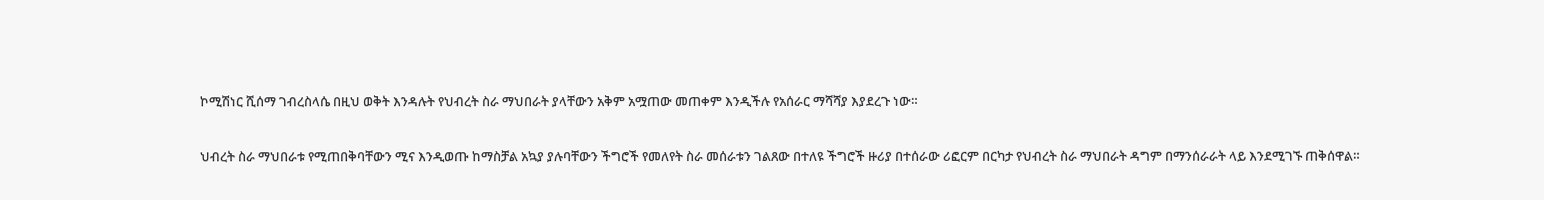ኮሚሽነር ሺሰማ ገብረስላሴ በዚህ ወቅት እንዳሉት የህብረት ስራ ማህበራት ያላቸውን አቅም አሟጠው መጠቀም እንዲችሉ የአሰራር ማሻሻያ እያደረጉ ነው።

ህብረት ስራ ማህበራቱ የሚጠበቅባቸውን ሚና እንዲወጡ ከማስቻል አኳያ ያሉባቸውን ችግሮች የመለየት ስራ መሰራቱን ገልጸው በተለዩ ችግሮች ዙሪያ በተሰራው ሪፎርም በርካታ የህብረት ስራ ማህበራት ዳግም በማንሰራራት ላይ እንደሚገኙ ጠቅሰዋል።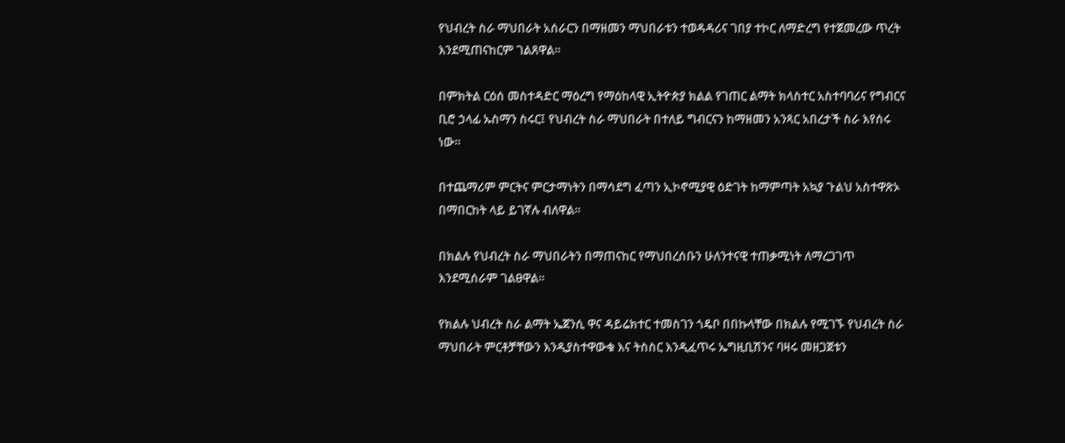የህብረት ስራ ማህበራት አሰራርን በማዘመን ማህበራቱን ተወዳዳሪና ገበያ ተኮር ለማድረግ የተጀመረው ጥረት እንደሚጠናከርም ገልጸዋል።

በምክትል ርዕሰ መስተዳድር ማዕረግ የማዕከላዊ ኢትዮጵያ ክልል የገጠር ልማት ክላስተር አስተባባሪና የግብርና ቢሮ ኃላፊ ኡስማን ስሩር፤ የህብረት ስራ ማህበራት በተለይ ግብርናን ከማዘመን አንጻር አበረታች ስራ እየሰሩ ነው።

በተጨማሪም ምርትና ምርታማነትን በማሳደግ ፈጣን ኢኮኖሚያዊ ዕድገት ከማምጣት አኳያ ጉልህ አስተዋጽኦ በማበርከት ላይ ይገኛሉ ብለዋል፡፡

በክልሉ የህብረት ስራ ማህበራትን በማጠናከር የማህበረሰቡን ሁለንተናዊ ተጠቃሚነት ለማረጋገጥ እንደሚሰራም ገልፀዋል፡፡

የክልሉ ህብረት ስራ ልማት ኤጀንሲ ዋና ዳይሬክተር ተመስገን ጎዴቦ በበኩላቸው በክልሉ የሚገኙ የህብረት ስራ ማህበራት ምርቶቻቸውን እንዲያስተዋውቁ እና ትስስር እንዲፈጥሩ ኤግዚቢሽንና ባዛሩ መዘጋጀቱን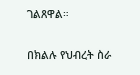ገልጸዋል።

በክልሉ የህብረት ስራ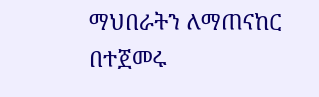ማህበራትን ለማጠናከር በተጀመሩ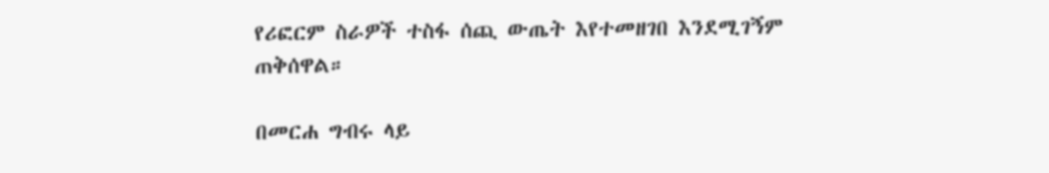የሪፎርም ስራዎች ተስፋ ሰጪ ውጤት እየተመዘገበ እንደሚገኝም ጠቅሰዋል።

በመርሐ ግብሩ ላይ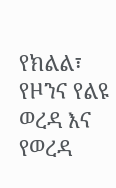የክልል፣ የዞንና የልዩ ወረዳ እና የወረዳ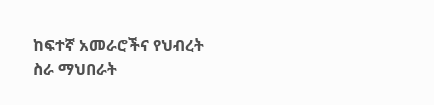ከፍተኛ አመራሮችና የህብረት ስራ ማህበራት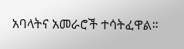አባላትና አመራሮች ተሳትፈዋል፡፡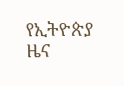የኢትዮጵያ ዜና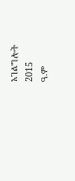አገልግሎት
2015
ዓ.ም